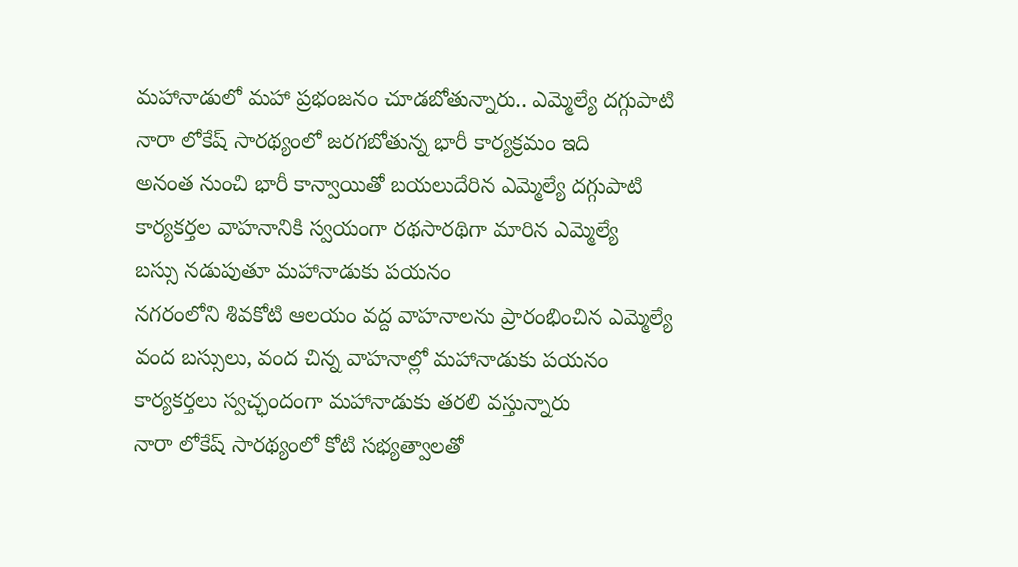మహానాడులో మహా ప్రభంజనం చూడబోతున్నారు.. ఎమ్మెల్యే దగ్గుపాటి
నారా లోకేష్ సారథ్యంలో జరగబోతున్న భారీ కార్యక్రమం ఇది
అనంత నుంచి భారీ కాన్వాయితో బయలుదేరిన ఎమ్మెల్యే దగ్గుపాటి
కార్యకర్తల వాహనానికి స్వయంగా రథసారథిగా మారిన ఎమ్మెల్యే
బస్సు నడుపుతూ మహానాడుకు పయనం
నగరంలోని శివకోటి ఆలయం వద్ద వాహనాలను ప్రారంభించిన ఎమ్మెల్యే
వంద బస్సులు, వంద చిన్న వాహనాల్లో మహానాడుకు పయనం
కార్యకర్తలు స్వచ్ఛందంగా మహానాడుకు తరలి వస్తున్నారు
నారా లోకేష్ సారథ్యంలో కోటి సభ్యత్వాలతో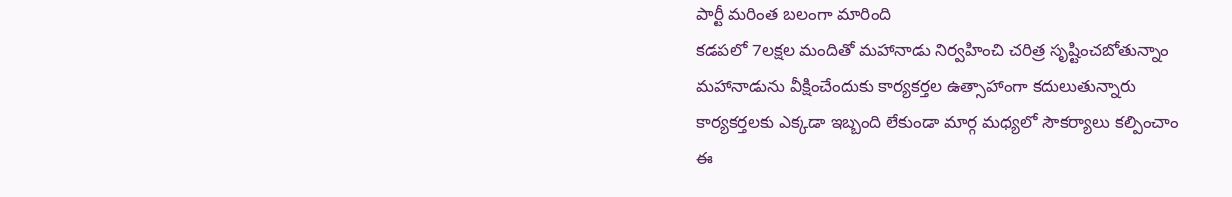పార్టీ మరింత బలంగా మారింది
కడపలో 7లక్షల మందితో మహానాడు నిర్వహించి చరిత్ర సృష్టించబోతున్నాం
మహానాడును వీక్షించేందుకు కార్యకర్తల ఉత్సాహాంగా కదులుతున్నారు
కార్యకర్తలకు ఎక్కడా ఇబ్బంది లేకుండా మార్గ మధ్యలో సౌకర్యాలు కల్పించాం
ఈ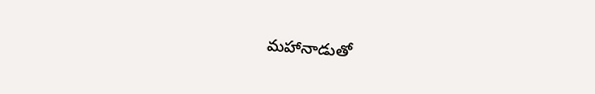మహానాడుతో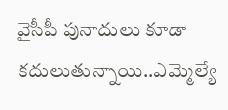వైసీపీ పునాదులు కూడా కదులుతున్నాయి..ఎమ్మెల్యే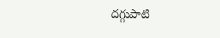దగ్గుపాటి